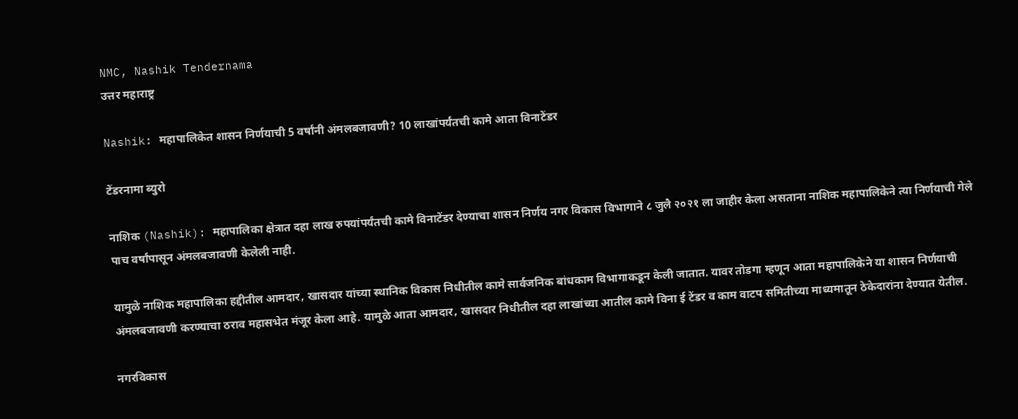NMC, Nashik Tendernama
उत्तर महाराष्ट्र

Nashik: महापालिकेत शासन निर्णयाची 5 वर्षांनी अंमलबजावणी? 10 लाखांपर्यंतची कामे आता विनाटेंडर

टेंडरनामा ब्युरो

नाशिक (Nashik): महापालिका क्षेत्रात दहा लाख रुपयांपर्यंतची कामे विनाटेंडर देण्याचा शासन निर्णय नगर विकास विभागाने ८ जुलै २०२१ ला जाहीर केला असताना नाशिक महापालिकेने त्या निर्णयाची गेले पाच वर्षांपासून अंमलबजावणी केलेली नाही.

यामुळे नाशिक महापालिका हद्दीतील आमदार, खासदार यांच्या स्थानिक विकास निधीतील कामे सार्वजनिक बांधकाम विभागाकडून केली जातात. यावर तोडगा म्हणून आता महापालिकेने या शासन निर्णयाची अंमलबजावणी करण्याचा ठराव महासभेत मंजूर केला आहे. यामुळे आता आमदार, खासदार निधीतील दहा लाखांच्या आतील कामे विना ई टेंडर व काम वाटप समितीच्या माध्यमातून ठेकेदारांना देण्यात येतील.

नगरविकास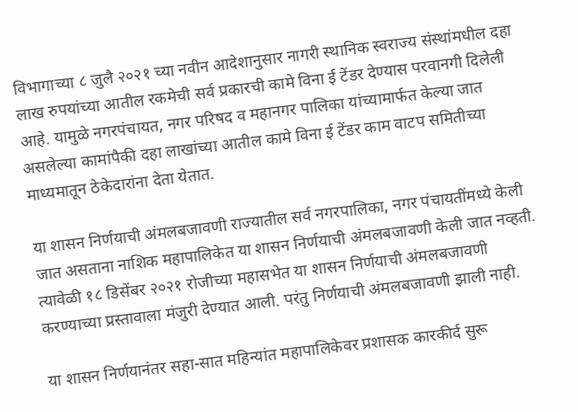विभागाच्या ८ जुलै २०२१ च्या नवीन आदेशानुसार नागरी स्थानिक स्वराज्य संस्थांमधील दहा लाख रुपयांच्या आतील रकमेची सर्व प्रकारची कामे विना ई टेंडर देण्यास परवानगी दिलेली आहे. यामुळे नगरपंचायत, नगर परिषद व महानगर पालिका यांच्यामार्फत केल्या जात असलेल्या कामांपैकी दहा लाखांच्या आतील कामे विना ई टेंडर काम वाटप समितीच्या माध्यमातून ठेकेदारांना देता येतात.

या शासन निर्णयाची अंमलबजावणी राज्यातील सर्व नगरपालिका, नगर पंचायतींमध्ये केली जात असताना नाशिक महापालिकेत या शासन निर्णयाची अंमलबजावणी केली जात नव्हती. त्यावेळी १८ डिसेंबर २०२१ रोजीच्या महासभेत या शासन निर्णयाची अंमलबजावणी करण्याच्या प्रस्तावाला मंजुरी देण्यात आली. परंतु निर्णयाची अंमलबजावणी झाली नाही.

या शासन निर्णयानंतर सहा-सात महिन्यांत महापालिकेवर प्रशासक कारकीर्द सुरू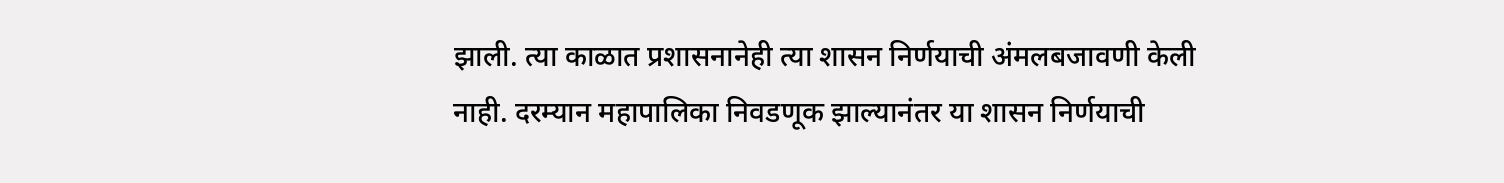झाली. त्या काळात प्रशासनानेही त्या शासन निर्णयाची अंमलबजावणी केली नाही. दरम्यान महापालिका निवडणूक झाल्यानंतर या शासन निर्णयाची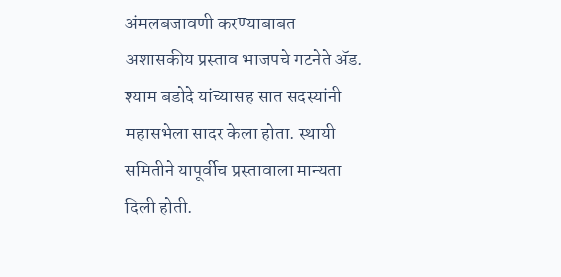अंमलबजावणी करण्याबाबत अशासकीय प्रस्ताव भाजपचे गटनेते ॲड. श्याम बडोदे यांच्यासह सात सदस्यांनी महासभेला सादर केला होता. स्थायी समितीने यापूर्वीच प्रस्तावाला मान्यता दिली होती.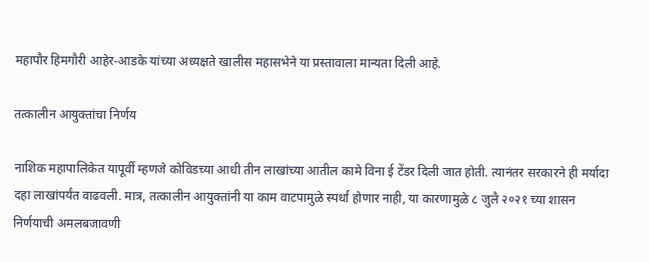महापौर हिमगौरी आहेर-आडके यांच्या अध्यक्षते खालीस महासभेने या प्रस्तावाला मान्यता दिली आहे.

तत्कालीन आयुक्तांचा निर्णय

नाशिक महापालिकेत यापूर्वी म्हणजे कोविडच्या आधी तीन लाखांच्या आतील कामे विना ई टेंडर दिली जात होती. त्यानंतर सरकारने ही मर्यादा दहा लाखांपर्यंत वाढवली. मात्र, तत्कालीन आयुक्तांनी या काम वाटपामुळे स्पर्धा होणार नाही, या कारणामुळे ८ जुलै २०२१ च्या शासन निर्णयाची अमलबजावणी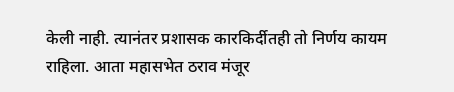केली नाही. त्यानंतर प्रशासक कारकिर्दीतही तो निर्णय कायम राहिला. आता महासभेत ठराव मंजूर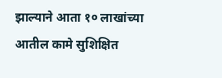झाल्याने आता १० लाखांच्या आतील कामे सुशिक्षित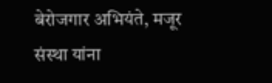बेरोजगार अभियंते, मजूर संस्था यांना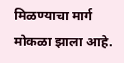मिळण्याचा मार्ग मोकळा झाला आहे.